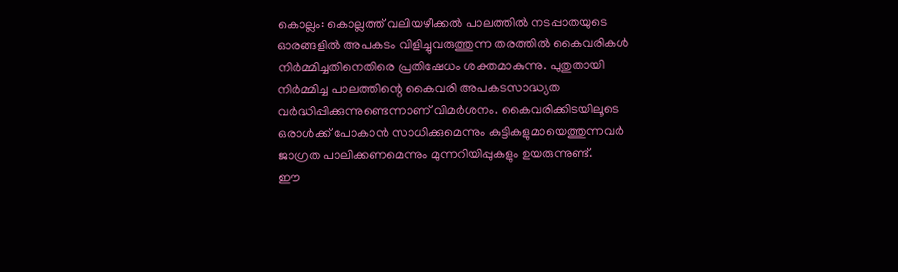കൊല്ലം: കൊല്ലത്ത് വലിയഴീക്കൽ പാലത്തിൽ നടപ്പാതയുടെ ഓരങ്ങളിൽ അപകടം വിളിച്ചുവരുത്തുന്ന തരത്തിൽ കൈവരികൾ നിർമ്മിച്ചതിനെതിരെ പ്രതിഷേധം ശക്തമാകുന്നു. പുതുതായി നിർമ്മിച്ച പാലത്തിന്റെ കൈവരി അപകടസാദ്ധ്യത വർദ്ധിപ്പിക്കുന്നുണ്ടെന്നാണ് വിമർശനം. കൈവരിക്കിടയിലൂടെ ഒരാൾക്ക് പോകാൻ സാധിക്കുമെന്നും കുട്ടികളുമായെത്തുന്നവർ ജാഗ്രത പാലിക്കണമെന്നും മുന്നറിയിപ്പുകളും ഉയരുന്നുണ്ട്.
ഈ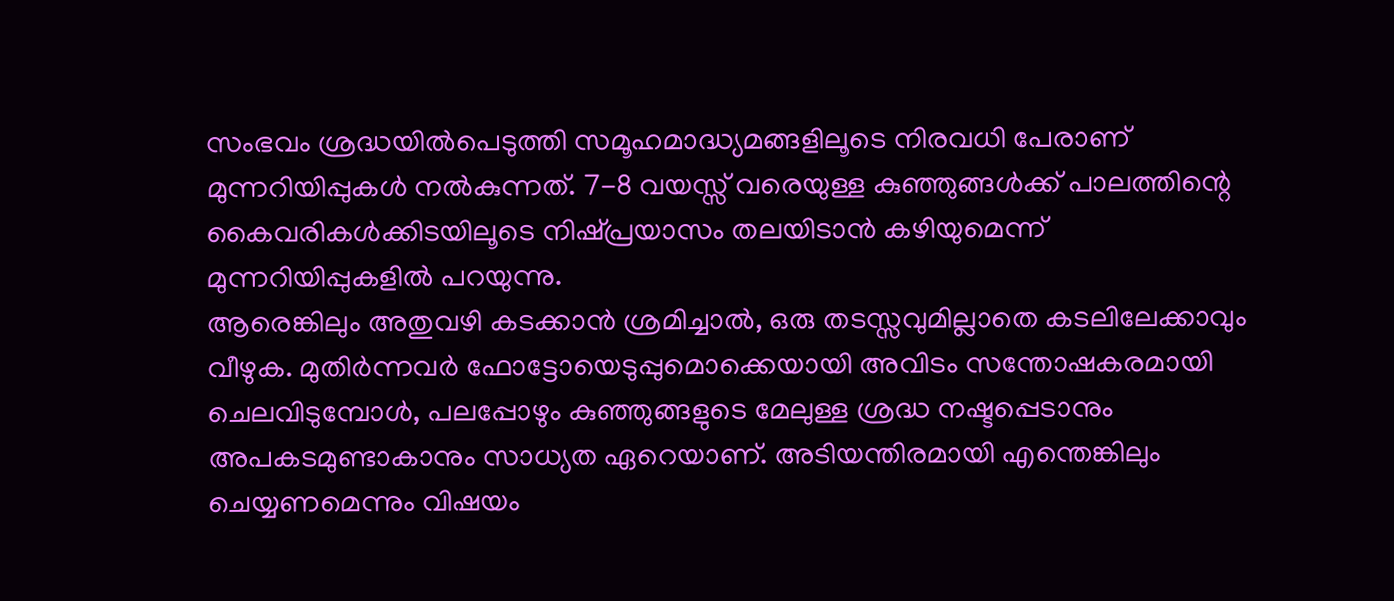സംഭവം ശ്രദ്ധയിൽപെടുത്തി സമൂഹമാദ്ധ്യമങ്ങളിലൂടെ നിരവധി പേരാണ് മുന്നറിയിപ്പുകൾ നൽകുന്നത്. 7-8 വയസ്സ് വരെയുള്ള കുഞ്ഞുങ്ങൾക്ക് പാലത്തിന്റെ കൈവരികൾക്കിടയിലൂടെ നിഷ്പ്രയാസം തലയിടാൻ കഴിയുമെന്ന് മുന്നറിയിപ്പുകളിൽ പറയുന്നു.
ആരെങ്കിലും അതുവഴി കടക്കാൻ ശ്രമിച്ചാൽ, ഒരു തടസ്സവുമില്ലാതെ കടലിലേക്കാവും വീഴുക. മുതിർന്നവർ ഫോട്ടോയെടുപ്പുമൊക്കെയായി അവിടം സന്തോഷകരമായി ചെലവിടുമ്പോൾ, പലപ്പോഴും കുഞ്ഞുങ്ങളുടെ മേലുള്ള ശ്രദ്ധ നഷ്ടപ്പെടാനും അപകടമുണ്ടാകാനും സാധ്യത ഏറെയാണ്. അടിയന്തിരമായി എന്തെങ്കിലും ചെയ്യണമെന്നും വിഷയം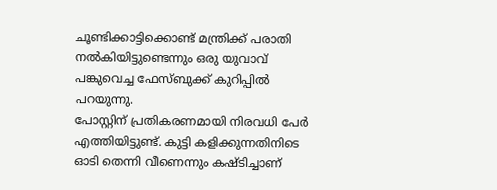ചൂണ്ടിക്കാട്ടിക്കൊണ്ട് മന്ത്രിക്ക് പരാതി നൽകിയിട്ടുണ്ടെന്നും ഒരു യുവാവ് പങ്കുവെച്ച ഫേസ്ബുക്ക് കുറിപ്പിൽ പറയുന്നു.
പോസ്റ്റിന് പ്രതികരണമായി നിരവധി പേർ എത്തിയിട്ടുണ്ട്. കുട്ടി കളിക്കുന്നതിനിടെ ഓടി തെന്നി വീണെന്നും കഷ്ടിച്ചാണ്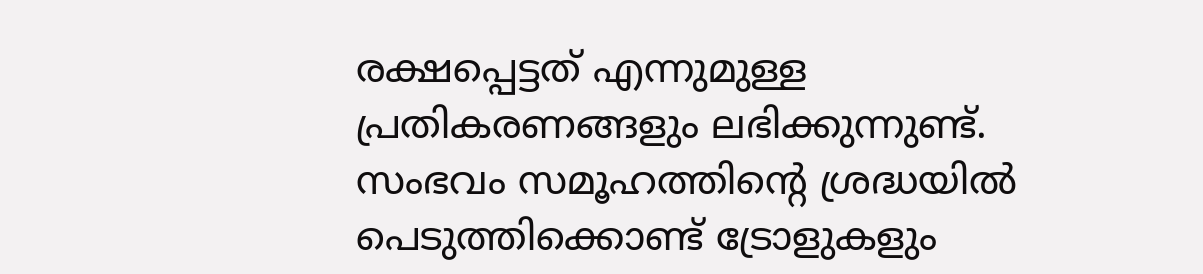രക്ഷപ്പെട്ടത് എന്നുമുള്ള പ്രതികരണങ്ങളും ലഭിക്കുന്നുണ്ട്. സംഭവം സമൂഹത്തിന്റെ ശ്രദ്ധയിൽ പെടുത്തിക്കൊണ്ട് ട്രോളുകളും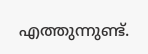എത്തുന്നുണ്ട്.